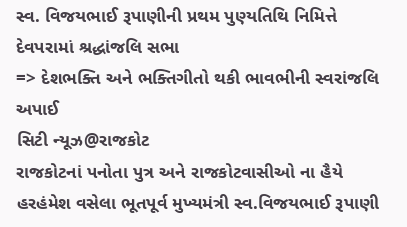સ્વ. વિજયભાઈ રૂપાણીની પ્રથમ પુણ્યતિથિ નિમિત્તે દેવપરામાં શ્રદ્ધાંજલિ સભા
=> દેશભક્તિ અને ભક્તિગીતો થકી ભાવભીની સ્વરાંજલિ અપાઈ
સિટી ન્યૂઝ@રાજકોટ
રાજકોટનાં પનોતા પુત્ર અને રાજકોટવાસીઓ ના હૈયે હરહંમેશ વસેલા ભૂતપૂર્વ મુખ્યમંત્રી સ્વ.વિજયભાઈ રૂપાણી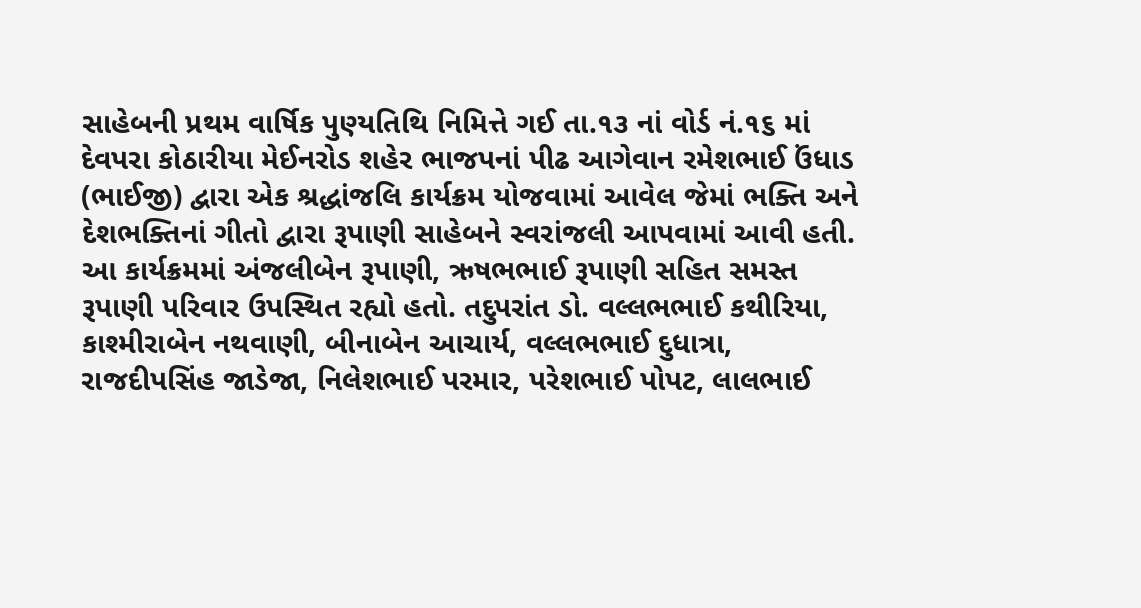સાહેબની પ્રથમ વાર્ષિક પુણ્યતિથિ નિમિત્તે ગઈ તા.૧૩ નાં વોર્ડ નં.૧૬ માં દેવપરા કોઠારીયા મેઈનરોડ શહેર ભાજપનાં પીઢ આગેવાન રમેશભાઈ ઉંધાડ (ભાઈજી) દ્વારા એક શ્રદ્ધાંજલિ કાર્યક્રમ યોજવામાં આવેલ જેમાં ભક્તિ અને દેશભક્તિનાં ગીતો દ્વારા રૂપાણી સાહેબને સ્વરાંજલી આપવામાં આવી હતી.
આ કાર્યક્રમમાં અંજલીબેન રૂપાણી, ઋષભભાઈ રૂપાણી સહિત સમસ્ત રૂપાણી પરિવાર ઉપસ્થિત રહ્યો હતો. તદુપરાંત ડો. વલ્લભભાઈ કથીરિયા, કાશ્મીરાબેન નથવાણી, બીનાબેન આચાર્ય, વલ્લભભાઈ દુધાત્રા, રાજદીપસિંહ જાડેજા, નિલેશભાઈ પરમાર, પરેશભાઈ પોપટ, લાલભાઈ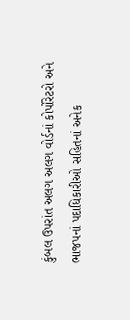કુંબલ ઉપરાંત અલગ અલગ વોર્ડનાં કોર્પોરેટરો અને ભાજપનાં પદાધિકારીઓ સહિતનાં અનેક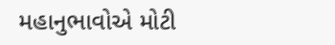મહાનુભાવોએ મોટી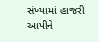સંખ્યામાં હાજરી આપીને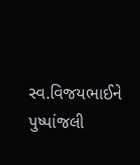સ્વ.વિજયભાઈને પુષ્પાંજલી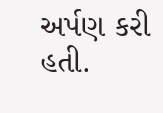અર્પણ કરી હતી.